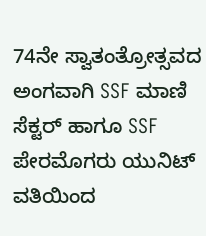74ನೇ ಸ್ವಾತಂತ್ರೋತ್ಸವದ ಅಂಗವಾಗಿ SSF ಮಾಣಿ ಸೆಕ್ಟರ್ ಹಾಗೂ SSF ಪೇರಮೊಗರು ಯುನಿಟ್ ವತಿಯಿಂದ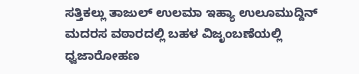ಸತ್ತಿಕಲ್ಲು ತಾಜುಲ್ ಉಲಮಾ ಇಹ್ಯಾ ಉಲೂಮುದ್ದಿನ್ ಮದರಸ ವಠಾರದಲ್ಲಿ ಬಹಳ ವಿಜೃಂಬಣೆಯಲ್ಲಿ ಧ್ವಜಾರೋಹಣ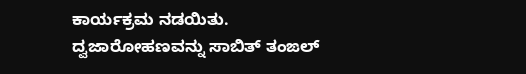ಕಾರ್ಯಕ್ರಮ ನಡಯಿತು.
ದ್ವಜಾರೋಹಣವನ್ನು ಸಾಬಿತ್ ತಂಙಲ್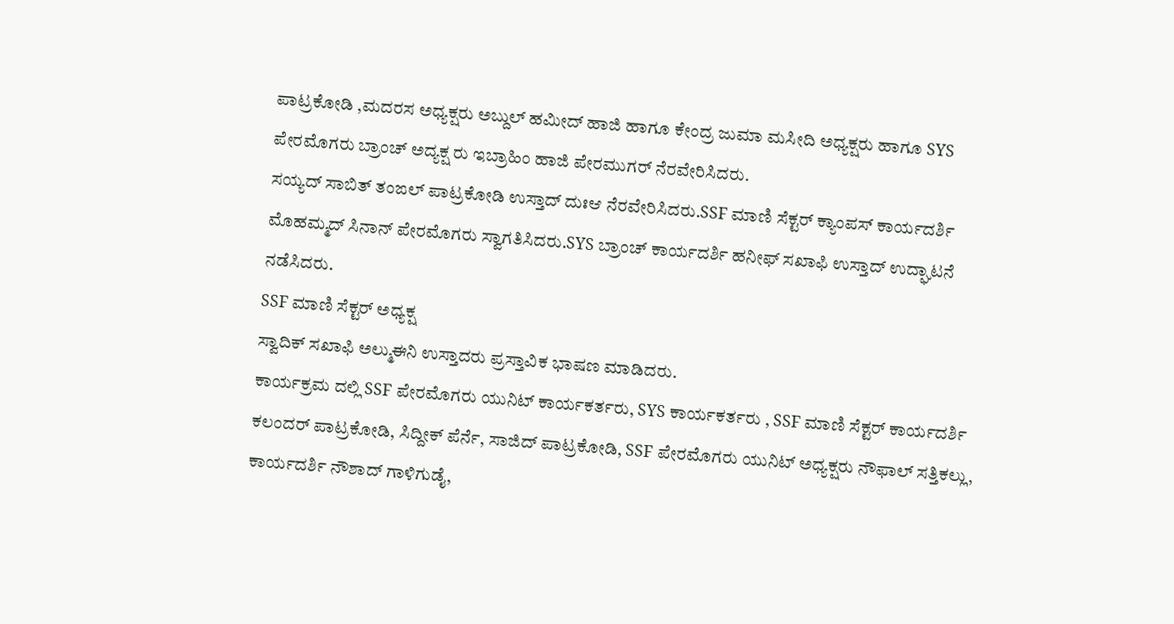ಪಾಟ್ರಕೋಡಿ ,ಮದರಸ ಅಧ್ಯಕ್ಷರು ಅಬ್ದುಲ್ ಹಮೀದ್ ಹಾಜಿ ಹಾಗೂ ಕೇಂದ್ರ ಜುಮಾ ಮಸೀದಿ ಅಧ್ಯಕ್ಷರು ಹಾಗೂ SYS ಪೇರಮೊಗರು ಬ್ರಾಂಚ್ ಅದ್ಯಕ್ಷ ರು ಇಬ್ರಾಹಿಂ ಹಾಜಿ ಪೇರಮುಗರ್ ನೆರವೇರಿಸಿದರು.
ಸಯ್ಯದ್ ಸಾಬಿತ್ ತಂಙಲ್ ಪಾಟ್ರಕೋಡಿ ಉಸ್ತಾದ್ ದುಃಆ ನೆರವೇರಿಸಿದರು.SSF ಮಾಣಿ ಸೆಕ್ಟರ್ ಕ್ಯಾಂಪಸ್ ಕಾರ್ಯದರ್ಶಿ ಮೊಹಮ್ಮದ್ ಸಿನಾನ್ ಪೇರಮೊಗರು ಸ್ವಾಗತಿಸಿದರು.SYS ಬ್ರಾಂಚ್ ಕಾರ್ಯದರ್ಶಿ ಹನೀಫ್ ಸಖಾಫಿ ಉಸ್ತಾದ್ ಉದ್ಘಾಟನೆ ನಡೆಸಿದರು.
SSF ಮಾಣಿ ಸೆಕ್ಟರ್ ಅಧ್ಯಕ್ಷ
ಸ್ವಾದಿಕ್ ಸಖಾಫಿ ಅಲ್ಮುಈನಿ ಉಸ್ತಾದರು ಪ್ರಸ್ತಾವಿಕ ಭಾಷಣ ಮಾಡಿದರು.
ಕಾರ್ಯಕ್ರಮ ದಲ್ಲಿ SSF ಪೇರಮೊಗರು ಯುನಿಟ್ ಕಾರ್ಯಕರ್ತರು, SYS ಕಾರ್ಯಕರ್ತರು , SSF ಮಾಣಿ ಸೆಕ್ಟರ್ ಕಾರ್ಯದರ್ಶಿ ಕಲಂದರ್ ಪಾಟ್ರಕೋಡಿ, ಸಿದ್ದೀಕ್ ಪೆರ್ನೆ, ಸಾಜಿದ್ ಪಾಟ್ರಕೋಡಿ, SSF ಪೇರಮೊಗರು ಯುನಿಟ್ ಅಧ್ಯಕ್ಷರು ನೌಫಾಲ್ ಸತ್ತಿಕಲ್ಲು, ಕಾರ್ಯದರ್ಶಿ ನೌಶಾದ್ ಗಾಳಿಗುಡೈ,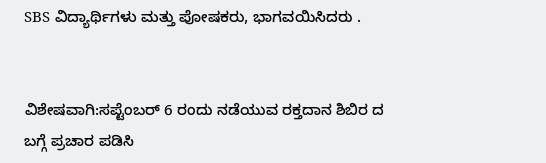SBS ವಿದ್ಯಾರ್ಥಿಗಳು ಮತ್ತು ಪೋಷಕರು, ಭಾಗವಯಿಸಿದರು .


ವಿಶೇಷವಾಗಿ:ಸಪ್ಟೆಂಬರ್ 6 ರಂದು ನಡೆಯುವ ರಕ್ತದಾನ ಶಿಬಿರ ದ ಬಗ್ಗೆ ಪ್ರಚಾರ ಪಡಿಸಿ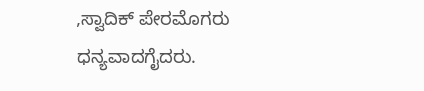,ಸ್ವಾದಿಕ್ ಪೇರಮೊಗರು ಧನ್ಯವಾದಗೈದರು.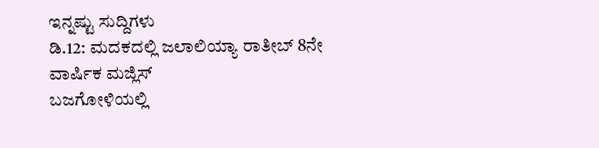ಇನ್ನಷ್ಟು ಸುದ್ದಿಗಳು
ಡಿ.12: ಮದಕದಲ್ಲಿ ಜಲಾಲಿಯ್ಯಾ ರಾತೀಬ್ 8ನೇ ವಾರ್ಷಿಕ ಮಜ್ಲಿಸ್
ಬಜಗೋಳಿಯಲ್ಲಿ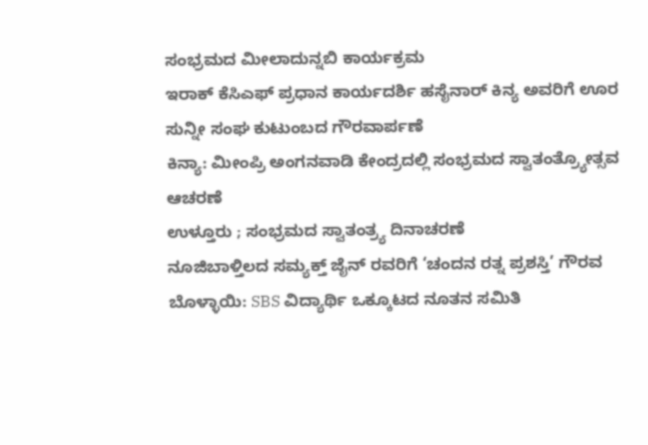ಸಂಭ್ರಮದ ಮೀಲಾದುನ್ನಬಿ ಕಾರ್ಯಕ್ರಮ
ಇರಾಕ್ ಕೆಸಿಎಫ್ ಪ್ರಧಾನ ಕಾರ್ಯದರ್ಶಿ ಹಸೈನಾರ್ ಕಿನ್ಯ ಅವರಿಗೆ ಊರ ಸುನ್ನೀ ಸಂಘ ಕುಟುಂಬದ ಗೌರವಾರ್ಪಣೆ
ಕಿನ್ಯಾ: ಮೀಂಪ್ರಿ ಅಂಗನವಾಡಿ ಕೇಂದ್ರದಲ್ಲಿ ಸಂಭ್ರಮದ ಸ್ವಾತಂತ್ರ್ಯೋತ್ಸವ ಆಚರಣೆ
ಉಳ್ತೂರು ; ಸಂಭ್ರಮದ ಸ್ವಾತಂತ್ರ್ಯ ದಿನಾಚರಣೆ
ನೂಜಿಬಾಳ್ತಿಲದ ಸಮ್ಯಕ್ತ್ ಜೈನ್ ರವರಿಗೆ ‘ಚಂದನ ರತ್ನ ಪ್ರಶಸ್ತಿ’ ಗೌರವ
ಬೊಳ್ಳಾಯಿ: SBS ವಿದ್ಯಾರ್ಥಿ ಒಕ್ಕೂಟದ ನೂತನ ಸಮಿತಿ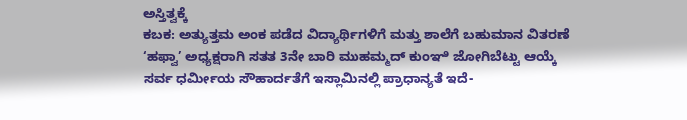ಅಸ್ತಿತ್ವಕ್ಕೆ
ಕಬಕ: ಅತ್ಯುತ್ತಮ ಅಂಕ ಪಡೆದ ವಿದ್ಯಾರ್ಥಿಗಳಿಗೆ ಮತ್ತು ಶಾಲೆಗೆ ಬಹುಮಾನ ವಿತರಣೆ
‘ಹಫ್ವಾ’ ಅಧ್ಯಕ್ಷರಾಗಿ ಸತತ 3ನೇ ಬಾರಿ ಮುಹಮ್ಮದ್ ಕುಂಞಿ ಜೋಗಿಬೆಟ್ಟು ಆಯ್ಕೆ
ಸರ್ವ ಧರ್ಮೀಯ ಸೌಹಾರ್ದತೆಗೆ ಇಸ್ಲಾಮಿನಲ್ಲಿ ಪ್ರಾಧಾನ್ಯತೆ ಇದೆ-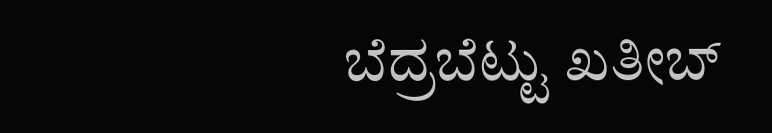ಬೆದ್ರಬೆಟ್ಟು ಖತೀಬ್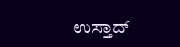ಉಸ್ತಾದ್